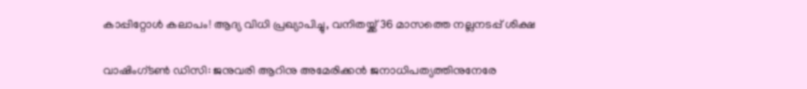കാപ്പിറ്റോള്‍ കലാപം! ആദ്യ വിധി പ്രഖ്യാപിച്ചു, വനിതയ്ക്ക് 36 മാസത്തെ നല്ലനടപ്പ് ശിക്ഷ

വാഷിംഗ്ടണ്‍ ഡിസി: ജനുവരി ആറിനു അമേരിക്കന്‍ ജനാധിപത്യത്തിനുനേരേ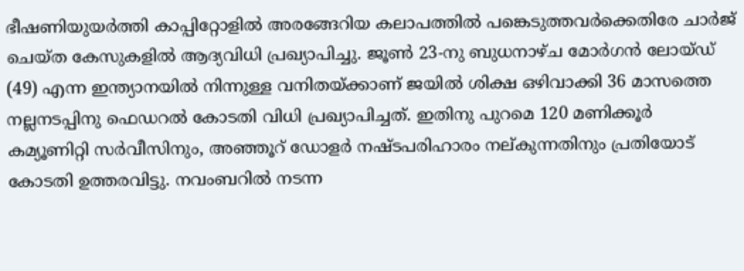ഭീഷണിയുയര്‍ത്തി കാപ്പിറ്റോളില്‍ അരങ്ങേറിയ കലാപത്തില്‍ പങ്കെടുത്തവര്‍ക്കെതിരേ ചാര്‍ജ് ചെയ്ത കേസുകളില്‍ ആദ്യവിധി പ്രഖ്യാപിച്ചു. ജൂണ്‍ 23-നു ബുധനാഴ്ച മോര്‍ഗന്‍ ലോയ്ഡ് (49) എന്ന ഇന്ത്യാനയില്‍ നിന്നുള്ള വനിതയ്ക്കാണ് ജയില്‍ ശിക്ഷ ഒഴിവാക്കി 36 മാസത്തെ നല്ലനടപ്പിനു ഫെഡറല്‍ കോടതി വിധി പ്രഖ്യാപിച്ചത്. ഇതിനു പുറമെ 120 മണിക്കൂര്‍ കമ്യൂണിറ്റി സര്‍വീസിനും, അഞ്ഞൂറ് ഡോളര്‍ നഷ്ടപരിഹാരം നല്കുന്നതിനും പ്രതിയോട് കോടതി ഉത്തരവിട്ടു. നവംബറില്‍ നടന്ന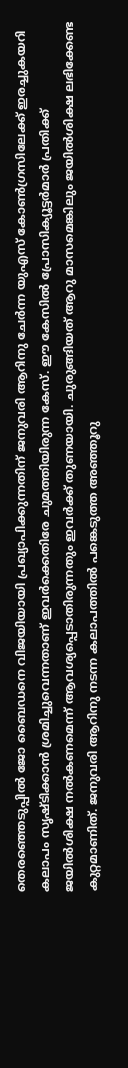തെരഞ്ഞെടുപ്പില്‍ ജോ ബൈഡനെ വിജയിയായി പ്രഖ്യാപിക്കുന്നതിന് ജനുവരി ആറിനു ചേര്‍ന്ന യുഎസ് കോണ്‍ഗ്രസിലേക്ക് ഇരച്ചുകയറി കലാപം സൃഷ്ടിക്കാന്‍ ശ്രമിച്ചുവെന്നതാണ് ഇവര്‍ക്കെതിരേ ചുമത്തിയിരുന്ന കേസ്. ഈ കേസില്‍ പ്രോസിക്യൂട്ടര്‍മാര്‍ പ്രതിക്ക് ജയില്‍ശിക്ഷ നല്‍കണമെന്ന് ആവശ്യപ്പെടാതിരുന്നതും ഇവര്‍ക്ക് തുണയായി. ചുരുങ്ങിയത് ആറു മാസമെങ്കിലും ജയില്‍ശിക്ഷ ലഭിക്കേണ്ട കുറ്റമാണിത്. ജനുവരി ആറിനു നടന്ന കലാപത്തില്‍ പങ്കെടുത്ത അഞ്ഞൂറു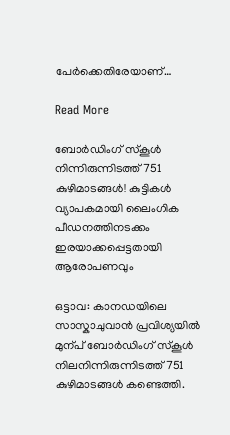പേര്‍ക്കെതിരേയാണ്…

Read More

ബോർഡിംഗ് സ്കൂൾ നിന്നിരുന്നിടത്ത് 751 കുഴിമാടങ്ങൾ! കുട്ടികൾ വ്യാപകമായി ലൈംഗിക പീഡനത്തിനടക്കം ഇരയാക്കപ്പെട്ടതായി ആരോപണവും

ഒട്ടാവ: കാനഡയിലെ സാസ്കാചുവാൻ പ്രവിശ്യയിൽ മുന്പ് ബോർഡിംഗ് സ്കൂൾ നിലനിന്നിരുന്നിടത്ത് 751 കുഴിമാടങ്ങൾ കണ്ടെത്തി.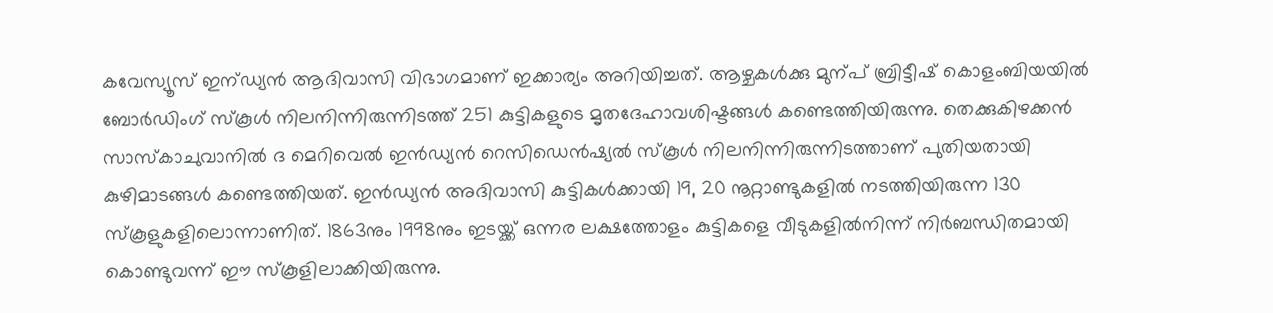കവേസ്യൂസ് ഇന്‌ഡ്യൻ ആദിവാസി വിഭാഗമാണ് ഇക്കാര്യം അറിയിച്ചത്. ആഴ്ചകൾക്കു മുന്പ് ബ്രിട്ടീഷ് കൊളംബിയയിൽ ബോർഡിംഗ് സ്കൂൾ നിലനിന്നിരുന്നിടത്ത് 251 കുട്ടികളുടെ മൃതദേഹാവശിഷ്ടങ്ങൾ കണ്ടെത്തിയിരുന്നു. തെക്കുകിഴക്കൻ സാസ്കാചുവാനിൽ ദ മെറിവെൽ ഇൻഡ്യൻ റെസിഡെൻഷ്യൽ സ്കൂൾ നിലനിന്നിരുന്നിടത്താണ് പുതിയതായി കുഴിമാടങ്ങൾ കണ്ടെത്തിയത്. ഇൻഡ്യൻ അദിവാസി കുട്ടികൾക്കായി 19, 20 നൂറ്റാണ്ടുകളിൽ നടത്തിയിരുന്ന 130 സ്കൂളുകളിലൊന്നാണിത്. 1863നും 1998നും ഇടയ്ക്ക് ഒന്നര ലക്ഷത്തോളം കുട്ടികളെ വീടുകളിൽനിന്ന് നിർബന്ധിതമായി കൊണ്ടുവന്ന് ഈ സ്കൂളിലാക്കിയിരുന്നു.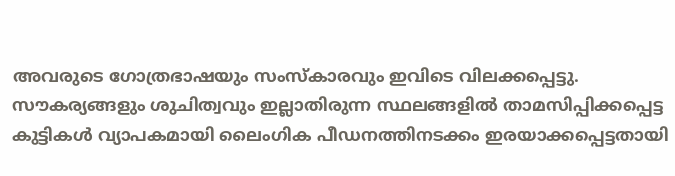അവരുടെ ഗോത്രഭാഷയും സംസ്കാരവും ഇവിടെ വിലക്കപ്പെട്ടു. സൗകര്യങ്ങളും ശുചിത്വവും ഇല്ലാതിരുന്ന സ്ഥലങ്ങളിൽ താമസിപ്പിക്കപ്പെട്ട കുട്ടികൾ വ്യാപകമായി ലൈംഗിക പീഡനത്തിനടക്കം ഇരയാക്കപ്പെട്ടതായി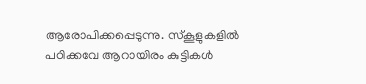ആരോപിക്കപ്പെടുന്നു. സ്കൂളുകളിൽ പഠിക്കവേ ആറായിരം കുട്ടികൾ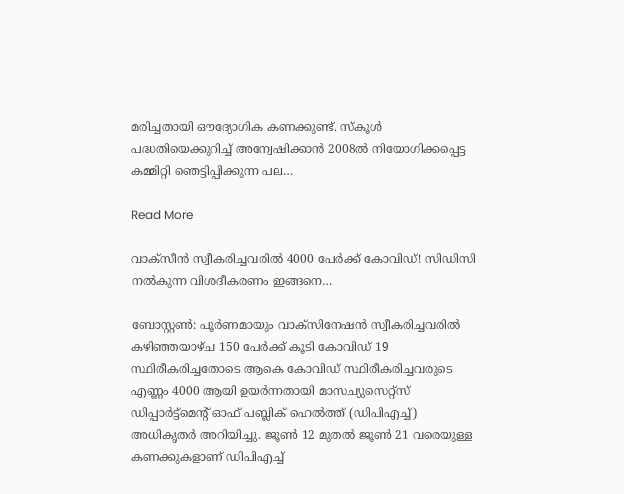മരിച്ചതായി ഔദ്യോഗിക കണക്കുണ്ട്. സ്കൂൾ പദ്ധതിയെക്കുറിച്ച് അന്വേഷിക്കാൻ 2008ൽ നിയോഗിക്കപ്പെട്ട കമ്മിറ്റി ഞെട്ടിപ്പിക്കുന്ന പല…

Read More

വാക്സീൻ സ്വീകരിച്ചവരിൽ 4000 പേർക്ക് കോവിഡ്! സിഡിസി നല്‍കുന്ന വിശദീകരണം ഇങ്ങനെ…

ബോസ്റ്റണ്‍: പൂർണമായും വാക്സിനേഷൻ സ്വീകരിച്ചവരിൽ കഴിഞ്ഞയാഴ്ച 150 പേർക്ക് കൂടി കോവിഡ് 19 സ്ഥിരീകരിച്ചതോടെ ആകെ കോവിഡ് സ്ഥിരീകരിച്ചവരുടെ എണ്ണം 4000 ആയി ഉയർന്നതായി മാസച്യുസെറ്റ്സ് ഡിപ്പാർട്ട്മെന്‍റ് ഓഫ് പബ്ലിക് ഹെൽത്ത് (ഡിപിഎച്ച്) അധികൃതർ അറിയിച്ചു. ജൂണ്‍ 12 മുതൽ ജൂണ്‍ 21 വരെയുള്ള കണക്കുകളാണ് ഡിപിഎച്ച്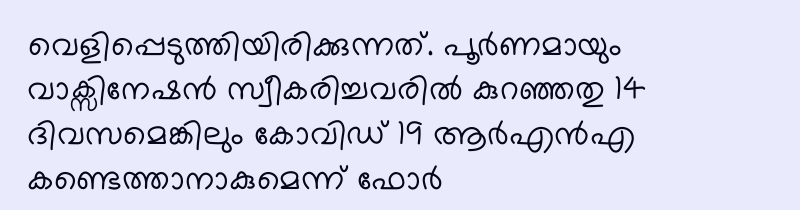വെളിപ്പെടുത്തിയിരിക്കുന്നത്. പൂർണമായും വാക്സിനേഷൻ സ്വീകരിച്ചവരിൽ കുറഞ്ഞതു 14 ദിവസമെങ്കിലും കോവിഡ് 19 ആർഎൻഎ കണ്ടെത്താനാകുമെന്ന് ഫോർ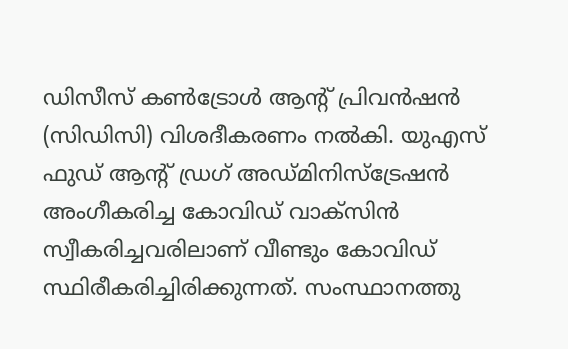ഡിസീസ് കണ്‍ട്രോൾ ആന്‍റ് പ്രിവൻഷൻ (സിഡിസി) വിശദീകരണം നൽകി. യുഎസ് ഫുഡ് ആന്‍റ് ഡ്രഗ് അഡ്മിനിസ്ട്രേഷൻ അംഗീകരിച്ച കോവിഡ് വാക്സിൻ സ്വീകരിച്ചവരിലാണ് വീണ്ടും കോവിഡ് സ്ഥിരീകരിച്ചിരിക്കുന്നത്. സംസ്ഥാനത്തു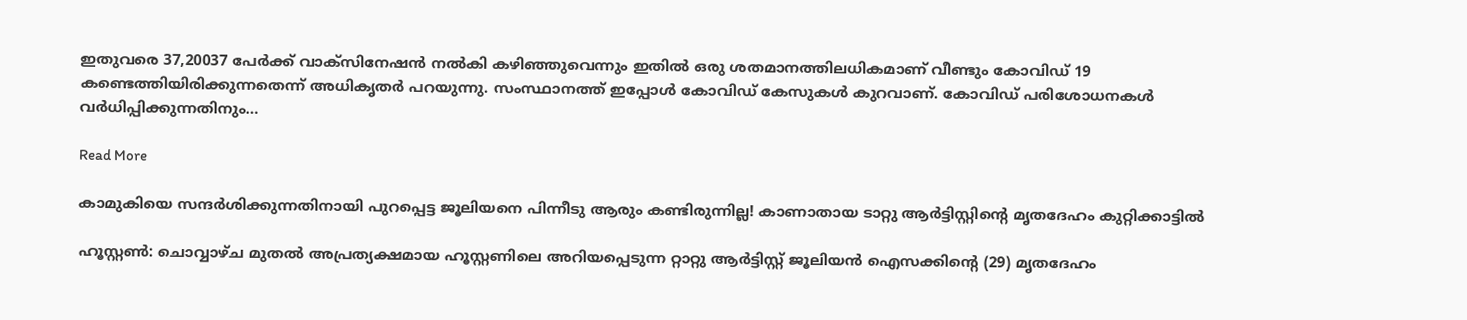ഇതുവരെ 37,20037 പേർക്ക് വാക്സിനേഷൻ നൽകി കഴിഞ്ഞുവെന്നും ഇതിൽ ഒരു ശതമാനത്തിലധികമാണ് വീണ്ടും കോവിഡ് 19 കണ്ടെത്തിയിരിക്കുന്നതെന്ന് അധികൃതർ പറയുന്നു. സംസ്ഥാനത്ത് ഇപ്പോൾ കോവിഡ് കേസുകൾ കുറവാണ്. കോവിഡ് പരിശോധനകൾ വർധിപ്പിക്കുന്നതിനും…

Read More

കാമുകിയെ സന്ദർശിക്കുന്നതിനായി പുറപ്പെട്ട ജൂലിയനെ പിന്നീടു ആരും കണ്ടിരുന്നില്ല! കാണാതായ ടാറ്റു ആർട്ടിസ്റ്റിന്‍റെ മൃതദേഹം കുറ്റിക്കാട്ടിൽ

ഹൂസ്റ്റൺ: ചൊവ്വാഴ്ച മുതൽ അപ്രത്യക്ഷമായ ഹൂസ്റ്റണിലെ അറിയപ്പെടുന്ന റ്റാറ്റു ആർട്ടിസ്റ്റ് ജൂലിയൻ ഐസക്കിന്‍റെ (29) മൃതദേഹം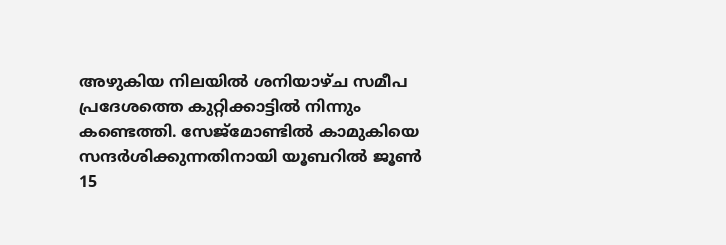അഴുകിയ നിലയിൽ ശനിയാഴ്ച സമീപ പ്രദേശത്തെ കുറ്റിക്കാട്ടിൽ നിന്നും കണ്ടെത്തി. സേജ്മോണ്ടിൽ കാമുകിയെ സന്ദർശിക്കുന്നതിനായി യൂബറിൽ ജൂണ്‍ 15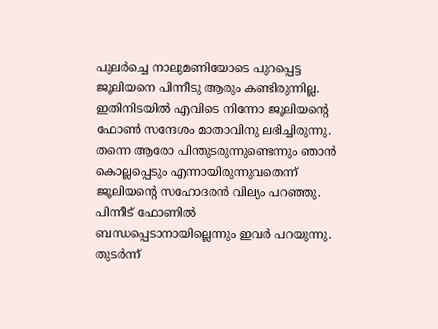പുലർച്ചെ നാലുമണിയോടെ പുറപ്പെട്ട ജൂലിയനെ പിന്നീടു ആരും കണ്ടിരുന്നില്ല. ഇതിനിടയിൽ എവിടെ നിന്നോ ജൂലിയന്‍റെ ഫോണ്‍ സന്ദേശം മാതാവിനു ലഭിച്ചിരുന്നു. തന്നെ ആരോ പിന്തുടരുന്നുണ്ടെന്നും ഞാൻ കൊല്ലപ്പെടും എന്നായിരുന്നുവതെന്ന് ജൂലിയന്‍റെ സഹോദരൻ വില്യം പറഞ്ഞു. പിന്നീട് ഫോണിൽ ബന്ധപ്പെടാനായില്ലെന്നും ഇവർ പറയുന്നു. തുടർന്ന്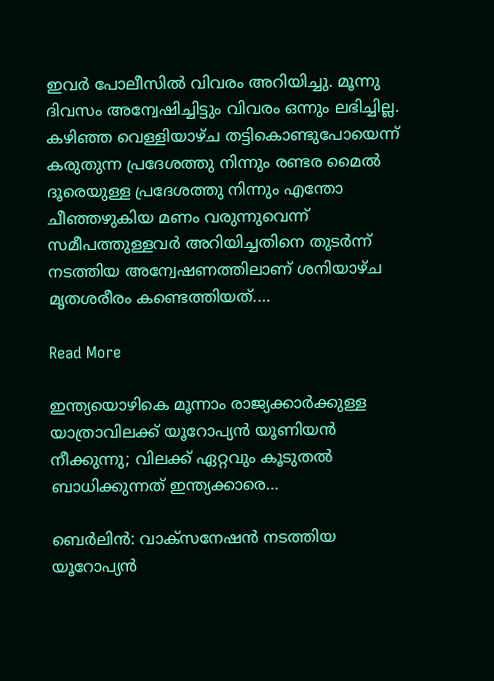ഇവർ പോലീസിൽ വിവരം അറിയിച്ചു. മൂന്നു ദിവസം അന്വേഷിച്ചിട്ടും വിവരം ഒന്നും ലഭിച്ചില്ല. കഴിഞ്ഞ വെള്ളിയാഴ്ച തട്ടികൊണ്ടുപോയെന്ന് കരുതുന്ന പ്രദേശത്തു നിന്നും രണ്ടര മൈൽ ദൂരെയുള്ള പ്രദേശത്തു നിന്നും എന്തോ ചീഞ്ഞഴുകിയ മണം വരുന്നുവെന്ന് സമീപത്തുള്ളവർ അറിയിച്ചതിനെ തുടർന്ന് നടത്തിയ അന്വേഷണത്തിലാണ് ശനിയാഴ്ച മൃതശരീരം കണ്ടെത്തിയത്.…

Read More

ഇന്ത്യയൊഴികെ മൂന്നാം രാജ്യക്കാർക്കുള്ള യാത്രാവിലക്ക് യൂറോപ്യൻ യൂണിയൻ നീക്കുന്നു; വിലക്ക് ഏറ്റവും കൂടുതൽ ബാധിക്കുന്നത് ഇന്ത്യക്കാരെ…

ബെർലിൻ: വാക്സനേഷൻ നടത്തിയ യൂറോപ്യൻ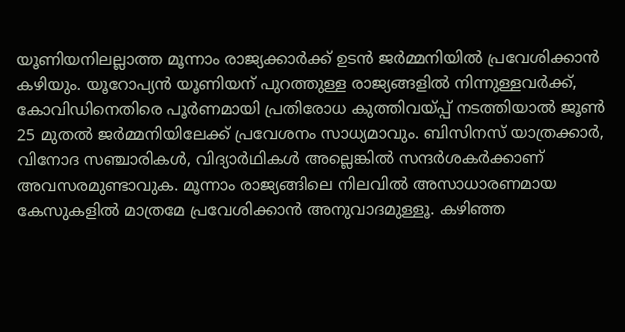യൂണിയനിലല്ലാത്ത മൂന്നാം രാജ്യക്കാർക്ക് ഉടൻ ജർമ്മനിയിൽ പ്രവേശിക്കാൻ കഴിയും. യൂറോപ്യൻ യൂണിയന് പുറത്തുള്ള രാജ്യങ്ങളിൽ നിന്നുള്ളവർക്ക്, കോവിഡിനെതിരെ പൂർണമായി പ്രതിരോധ കുത്തിവയ്പ്പ് നടത്തിയാൽ ജൂണ്‍ 25 മുതൽ ജർമ്മനിയിലേക്ക് പ്രവേശനം സാധ്യമാവും. ബിസിനസ് യാത്രക്കാർ, വിനോദ സഞ്ചാരികൾ, വിദ്യാർഥികൾ അല്ലെങ്കിൽ സന്ദർശകർക്കാണ് അവസരമുണ്ടാവുക. മൂന്നാം രാജ്യങ്ങിലെ നിലവിൽ അസാധാരണമായ കേസുകളിൽ മാത്രമേ പ്രവേശിക്കാൻ അനുവാദമുള്ളൂ. കഴിഞ്ഞ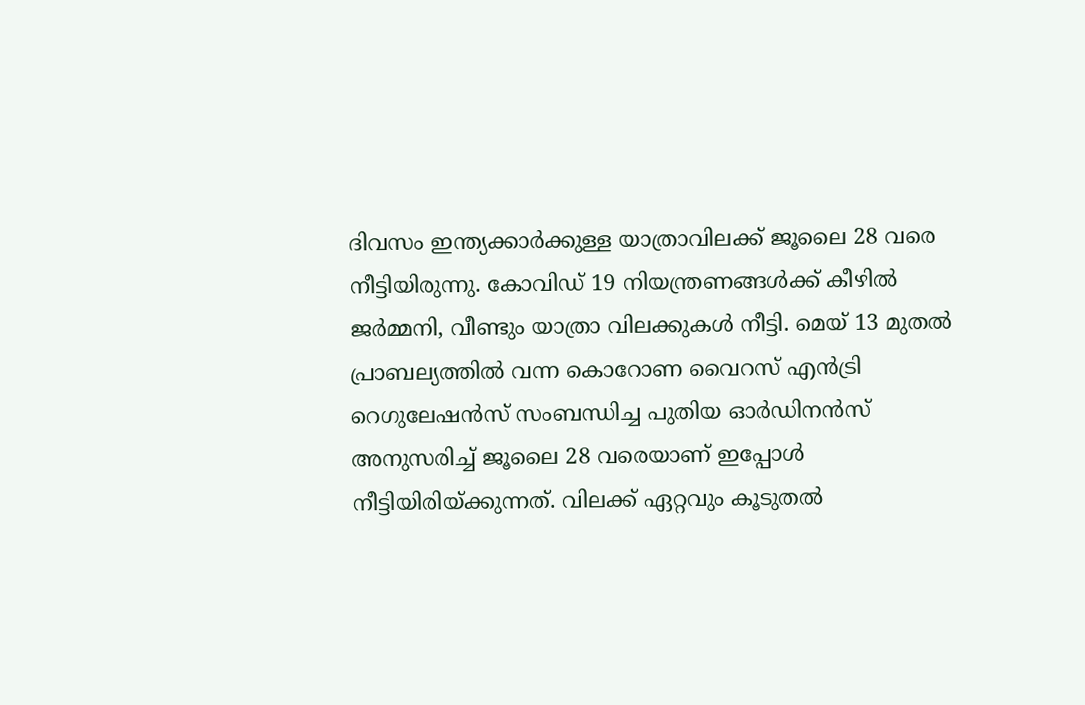ദിവസം ഇന്ത്യക്കാർക്കുള്ള യാത്രാവിലക്ക് ജൂലൈ 28 വരെ നീട്ടിയിരുന്നു. കോവിഡ് 19 നിയന്ത്രണങ്ങൾക്ക് കീഴിൽ ജർമ്മനി, വീണ്ടും യാത്രാ വിലക്കുകൾ നീട്ടി. മെയ് 13 മുതൽ പ്രാബല്യത്തിൽ വന്ന കൊറോണ വൈറസ് എൻട്രി റെഗുലേഷൻസ് സംബന്ധിച്ച പുതിയ ഓർഡിനൻസ് അനുസരിച്ച് ജൂലൈ 28 വരെയാണ് ഇപ്പോൾ നീട്ടിയിരിയ്ക്കുന്നത്. വിലക്ക് ഏറ്റവും കൂടുതൽ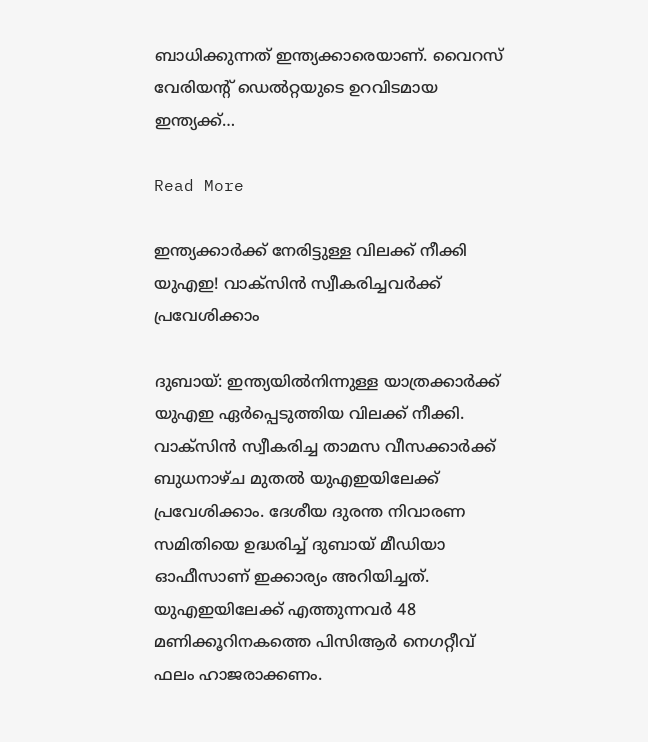ബാധിക്കുന്നത് ഇന്ത്യക്കാരെയാണ്. വൈറസ് വേരിയന്‍റ് ഡെൽറ്റയുടെ ഉറവിടമായ ഇന്ത്യക്ക്…

Read More

ഇന്ത്യക്കാര്‍ക്ക് നേരിട്ടുള്ള വിലക്ക് നീക്കി യുഎഇ! വാക്സിൻ സ്വീകരിച്ചവർക്ക് പ്രവേശിക്കാം

ദുബായ്: ഇന്ത്യയിൽനിന്നുള്ള യാത്രക്കാർക്ക് യുഎഇ ഏർപ്പെടുത്തിയ വിലക്ക് നീക്കി. വാക്സിൻ സ്വീകരിച്ച താമസ വീസക്കാർക്ക് ബുധനാഴ്ച മുതൽ യുഎഇയിലേക്ക് പ്രവേശിക്കാം. ദേശീയ ദുരന്ത നിവാരണ സമിതിയെ ഉദ്ധരിച്ച് ദുബായ് മീഡിയാ ഓഫീസാണ് ഇക്കാര്യം അറിയിച്ചത്. യുഎഇയിലേക്ക് എത്തുന്നവർ 48 മണിക്കൂറിനകത്തെ പിസിആർ നെഗറ്റീവ് ഫലം ഹാജരാക്കണം.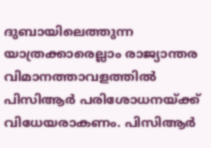ദുബായിലെത്തുന്ന യാത്രക്കാരെല്ലാം രാജ്യാന്തര വിമാനത്താവളത്തിൽ പിസിആർ പരിശോധനയ്ക്ക് വിധേയരാകണം. പിസിആർ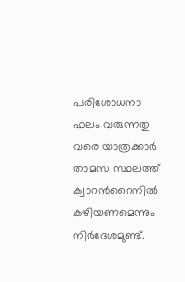പരിശോധനാ ഫലം വരുന്നതു വരെ യാത്രക്കാർ താമസ സ്ഥലത്ത് ക്വാറന്‍റൈനിൽ കഴിയണമെന്നും നിർദേശമുണ്ട്.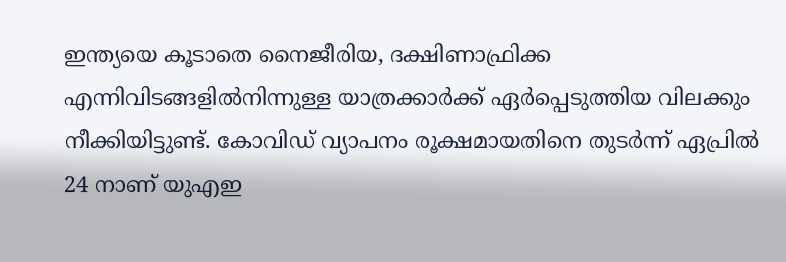ഇന്ത്യയെ കൂടാതെ നൈജീരിയ, ദക്ഷിണാഫ്രിക്ക എന്നിവിടങ്ങളിൽനിന്നുള്ള യാത്രക്കാർക്ക് ഏർപ്പെടുത്തിയ വിലക്കും നീക്കിയിട്ടുണ്ട്. കോവിഡ് വ്യാപനം രൂക്ഷമായതിനെ തുടർന്ന് ഏപ്രില്‍ 24 നാണ് യുഎഇ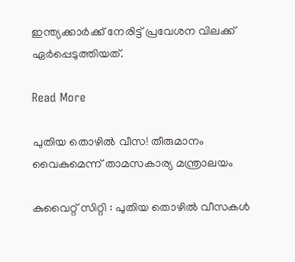ഇന്ത്യക്കാര്‍ക്ക് നേരിട്ട് പ്രവേശന വിലക്ക് ഏര്‍പ്പെടുത്തിയത്.

Read More

പുതിയ തൊഴിൽ വീസ! തീരുമാനം വൈകുമെന്ന് താമസകാര്യ മന്ത്രാലയം

കുവൈറ്റ് സിറ്റി : പുതിയ തൊഴില്‍ വീസകള്‍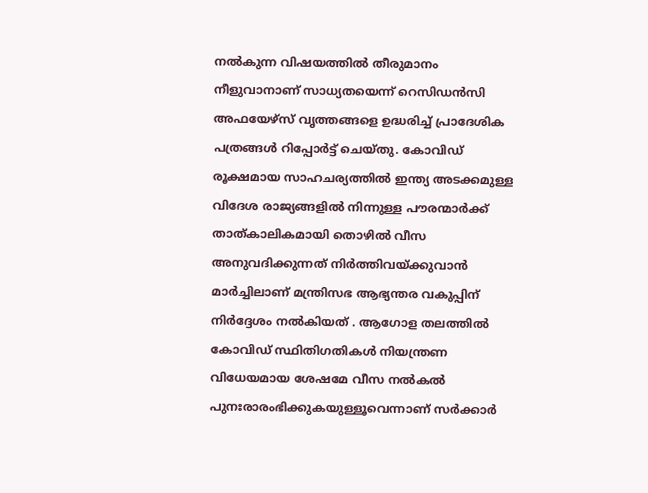നല്‍കുന്ന വിഷയത്തില്‍ തീരുമാനം നീളുവാനാണ് സാധ്യതയെന്ന് റെസിഡൻസി അഫയേഴ്‌സ് വൃത്തങ്ങളെ ഉദ്ധരിച്ച് പ്രാദേശിക പത്രങ്ങള്‍ റിപ്പോര്‍ട്ട് ചെയ്തു. കോവിഡ് രൂക്ഷമായ സാഹചര്യത്തില്‍ ഇന്ത്യ അടക്കമുള്ള വിദേശ രാജ്യങ്ങളിൽ നിന്നുള്ള പൗരന്മാർക്ക് താത്കാലികമായി തൊഴിൽ വീസ അനുവദിക്കുന്നത് നിർത്തിവയ്ക്കുവാന്‍ മാര്‍ച്ചിലാണ് മന്ത്രിസഭ ആഭ്യന്തര വകുപ്പിന് നിര്‍ദ്ദേശം നല്‍കിയത് . ആഗോള തലത്തില്‍ കോവിഡ് സ്ഥിതിഗതികൾ നിയന്ത്രണ വിധേയമായ ശേഷമേ വീസ നൽകൽ പുനഃരാരംഭിക്കുകയുള്ളൂവെന്നാണ് സര്‍ക്കാര്‍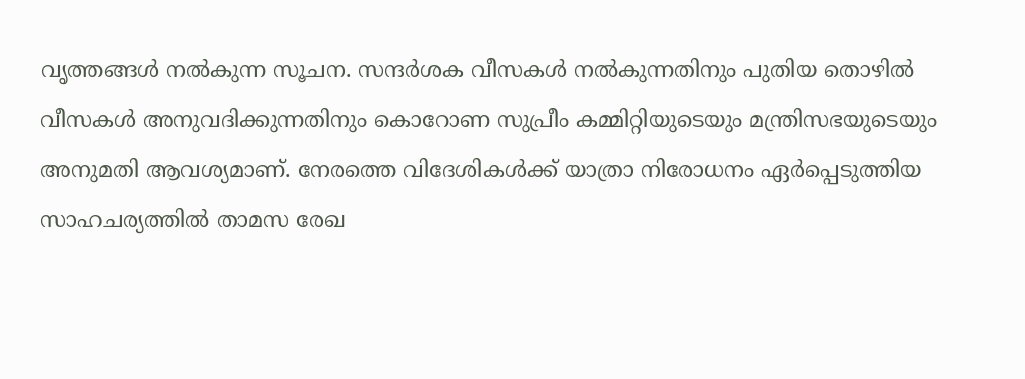വൃത്തങ്ങള്‍ നല്‍കുന്ന സൂചന. സന്ദര്‍ശക വീസകള്‍ നല്‍കുന്നതിനും പുതിയ തൊഴില്‍ വീസകള്‍ അനുവദിക്കുന്നതിനും കൊറോണ സുപ്രീം കമ്മിറ്റിയുടെയും മന്ത്രിസഭയുടെയും അനുമതി ആവശ്യമാണ്‌. നേരത്തെ വിദേശികള്‍ക്ക് യാത്രാ നിരോധനം ഏര്‍പ്പെടുത്തിയ സാഹചര്യത്തില്‍ താമസ രേഖ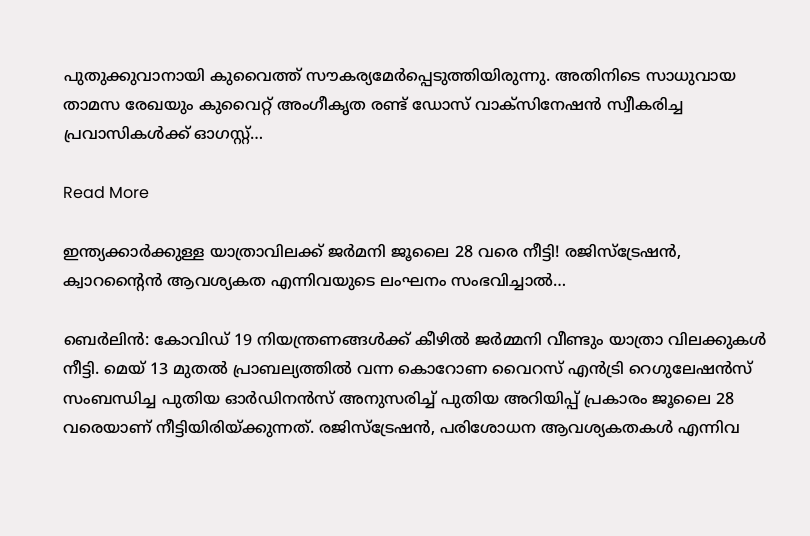പുതുക്കുവാനായി കുവൈത്ത് സൗകര്യമേര്‍പ്പെടുത്തിയിരുന്നു. അതിനിടെ സാധുവായ താമസ രേഖയും കുവൈറ്റ് അംഗീകൃത രണ്ട് ഡോസ് വാക്സിനേഷന്‍ സ്വീകരിച്ച പ്രവാസികൾക്ക് ഓഗസ്റ്റ്…

Read More

ഇന്ത്യക്കാർക്കുള്ള യാത്രാവിലക്ക് ജർമനി ജൂലൈ 28 വരെ നീട്ടി! രജിസ്ട്രേഷൻ, ക്വാറന്‍റൈൻ ആവശ്യകത എന്നിവയുടെ ലംഘനം സംഭവിച്ചാൽ…

ബെർലിൻ: കോവിഡ് 19 നിയന്ത്രണങ്ങൾക്ക് കീഴിൽ ജർമ്മനി വീണ്ടും യാത്രാ വിലക്കുകൾ നീട്ടി. മെയ് 13 മുതൽ പ്രാബല്യത്തിൽ വന്ന കൊറോണ വൈറസ് എൻട്രി റെഗുലേഷൻസ് സംബന്ധിച്ച പുതിയ ഓർഡിനൻസ് അനുസരിച്ച് പുതിയ അറിയിപ്പ് പ്രകാരം ജൂലൈ 28 വരെയാണ് നീട്ടിയിരിയ്ക്കുന്നത്. രജിസ്ട്രേഷൻ, പരിശോധന ആവശ്യകതകൾ എന്നിവ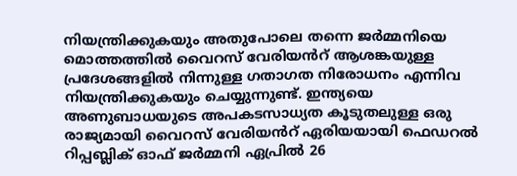നിയന്ത്രിക്കുകയും അതുപോലെ തന്നെ ജർമ്മനിയെ മൊത്തത്തിൽ വൈറസ് വേരിയൻറ് ആശങ്കയുള്ള പ്രദേശങ്ങളിൽ നിന്നുള്ള ഗതാഗത നിരോധനം എന്നിവ നിയന്ത്രിക്കുകയും ചെയ്യുന്നുണ്ട്. ഇന്ത്യയെ അണുബാധയുടെ അപകടസാധ്യത കൂടുതലുള്ള ഒരു രാജ്യമായി വൈറസ് വേരിയൻറ് ഏരിയയായി ഫെഡറൽ റിപ്പബ്ലിക് ഓഫ് ജർമ്മനി ഏപ്രിൽ 26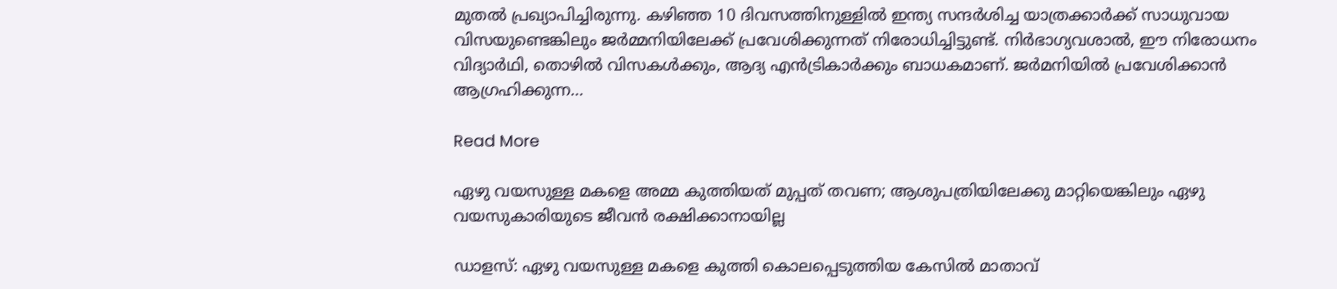മുതൽ പ്രഖ്യാപിച്ചിരുന്നു. കഴിഞ്ഞ 10 ദിവസത്തിനുള്ളിൽ ഇന്ത്യ സന്ദർശിച്ച യാത്രക്കാർക്ക് സാധുവായ വിസയുണ്ടെങ്കിലും ജർമ്മനിയിലേക്ക് പ്രവേശിക്കുന്നത് നിരോധിച്ചിട്ടുണ്ട്. നിർഭാഗ്യവശാൽ, ഈ നിരോധനം വിദ്യാർഥി, തൊഴിൽ വിസകൾക്കും, ആദ്യ എൻട്രികാർക്കും ബാധകമാണ്. ജർമനിയിൽ പ്രവേശിക്കാൻ ആഗ്രഹിക്കുന്ന…

Read More

ഏഴു വയസുള്ള മകളെ അമ്മ കുത്തിയത്‌ മുപ്പത് തവണ; ആശുപത്രിയിലേക്കു മാറ്റിയെങ്കിലും ഏഴു വയസുകാരിയുടെ ജീവന്‍ രക്ഷിക്കാനായില്ല

ഡാളസ്: ഏഴു വയസുള്ള മകളെ കുത്തി കൊലപ്പെടുത്തിയ കേസില്‍ മാതാവ്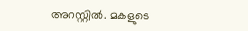അറസ്റ്റില്‍. മകളുടെ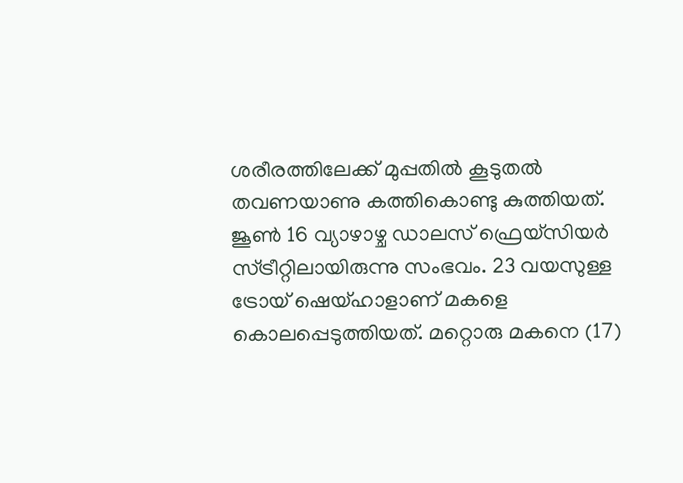ശരീരത്തിലേക്ക് മുപ്പതില്‍ കൂടുതല്‍ തവണയാണു കത്തികൊണ്ടു കുത്തിയത്. ജൂണ്‍ 16 വ്യാഴാഴ്ച ഡാലസ് ഫ്രെയ്‌സിയര്‍ സ്ട്രീറ്റിലായിരുന്നു സംഭവം. 23 വയസുള്ള ട്രോയ് ഷെയ്ഹാളാണ് മകളെ കൊലപ്പെടുത്തിയത്. മറ്റൊരു മകനെ (17)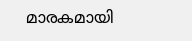മാരകമായി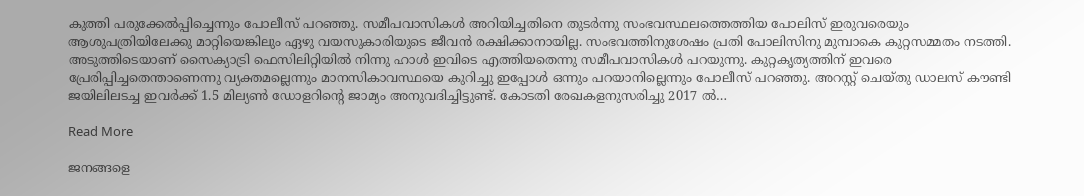കുത്തി പരുക്കേല്‍പ്പിച്ചെന്നും പോലീസ് പറഞ്ഞു. സമീപവാസികള്‍ അറിയിച്ചതിനെ തുടര്‍ന്നു സംഭവസ്ഥലത്തെത്തിയ പോലിസ് ഇരുവരെയും ആശുപത്രിയിലേക്കു മാറ്റിയെങ്കിലും ഏഴു വയസുകാരിയുടെ ജീവന്‍ രക്ഷിക്കാനായില്ല. സംഭവത്തിനുശേഷം പ്രതി പോലിസിനു മുമ്പാകെ കുറ്റസമ്മതം നടത്തി. അടുത്തിടെയാണ് സൈക്യാട്രി ഫെസിലിറ്റിയില്‍ നിന്നു ഹാള്‍ ഇവിടെ എത്തിയതെന്നു സമീപവാസികള്‍ പറയുന്നു. കുറ്റകൃത്യത്തിന് ഇവരെ പ്രേരിപ്പിച്ചതെന്താണെന്നു വ്യക്തമല്ലെന്നും മാനസികാവസ്ഥയെ കുറിച്ചു ഇപ്പോള്‍ ഒന്നും പറയാനില്ലെന്നും പോലീസ് പറഞ്ഞു. അറസ്റ്റ് ചെയ്തു ഡാലസ് കൗണ്ടി ജയിലിലടച്ച ഇവര്‍ക്ക് 1.5 മില്യണ്‍ ഡോളറിന്റെ ജാമ്യം അനുവദിച്ചിട്ടുണ്ട്. കോടതി രേഖകളനുസരിച്ചു 2017 ല്‍…

Read More

ജനങ്ങളെ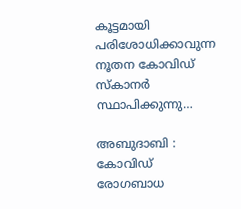കൂട്ടമായി പരിശോധിക്കാവുന്ന നൂതന കോവിഡ് സ്കാനർ സ്ഥാപിക്കുന്നു…

അബുദാബി : കോവിഡ് രോഗബാധ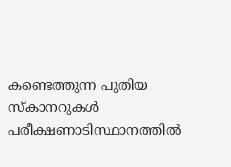കണ്ടെത്തുന്ന പുതിയ സ്കാനറുകൾ പരീക്ഷണാടിസ്ഥാനത്തിൽ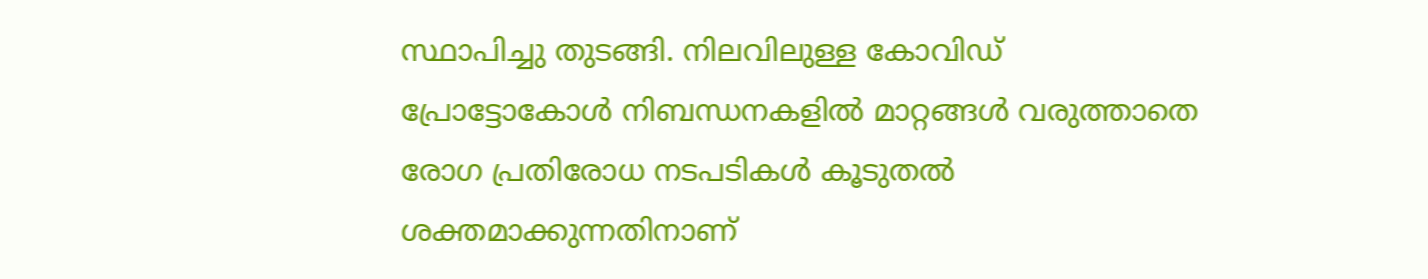സ്ഥാപിച്ചു തുടങ്ങി. നിലവിലുള്ള കോവിഡ് പ്രോട്ടോകോൾ നിബന്ധനകളിൽ മാറ്റങ്ങൾ വരുത്താതെ രോഗ പ്രതിരോധ നടപടികൾ കൂടുതൽ ശക്തമാക്കുന്നതിനാണ്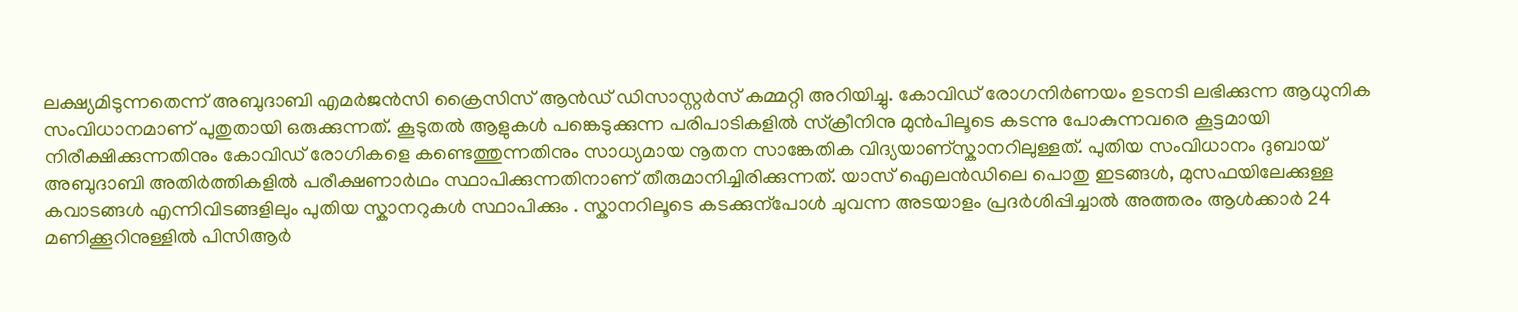ലക്ഷ്യമിടുന്നതെന്ന് അബുദാബി എമർജൻസി ക്രൈസിസ് ആൻഡ് ഡിസാസ്റ്റർസ് കമ്മറ്റി അറിയിച്ചു. കോവിഡ് രോഗനിർണയം ഉടനടി ലഭിക്കുന്ന ആധുനിക സംവിധാനമാണ് പുതുതായി ഒരുക്കുന്നത്. കൂടുതൽ ആളുകൾ പങ്കെടുക്കുന്ന പരിപാടികളിൽ സ്ക്രീനിനു മുൻപിലൂടെ കടന്നു പോകുന്നവരെ കൂട്ടമായി നിരീക്ഷിക്കുന്നതിനും കോവിഡ് രോഗികളെ കണ്ടെത്തുന്നതിനും സാധ്യമായ നൂതന സാങ്കേതിക വിദ്യയാണ്സ്കാനറിലുള്ളത്. പുതിയ സംവിധാനം ദുബായ് അബുദാബി അതിർത്തികളിൽ പരീക്ഷണാർഥം സ്ഥാപിക്കുന്നതിനാണ് തീരുമാനിച്ചിരിക്കുന്നത്. യാസ് ഐലൻഡിലെ പൊതു ഇടങ്ങൾ, മുസഫയിലേക്കുള്ള കവാടങ്ങൾ എന്നിവിടങ്ങളിലും പുതിയ സ്കാനറുകൾ സ്ഥാപിക്കും . സ്കാനറിലൂടെ കടക്കുന്പോൾ ചുവന്ന അടയാളം പ്രദർശിപ്പിച്ചാൽ അത്തരം ആൾക്കാർ 24 മണിക്കൂറിനുള്ളിൽ പിസിആർ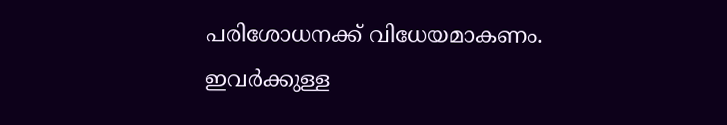പരിശോധനക്ക് വിധേയമാകണം. ഇവർക്കുള്ള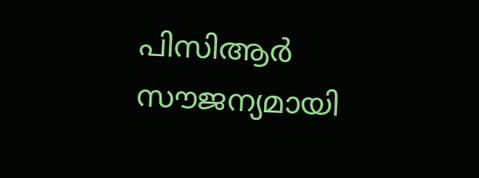പിസിആർ സൗജന്യമായി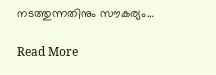നടത്തുന്നതിനും സൗകര്യം…

Read More